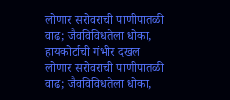लोणार सरोवराची पाणीपातळी वाढ; जैवविविधतेला धोका, हायकोर्टाची गंभीर दखल
लोणार सरोवराची पाणीपातळी वाढ; जैवविविधतेला धोका,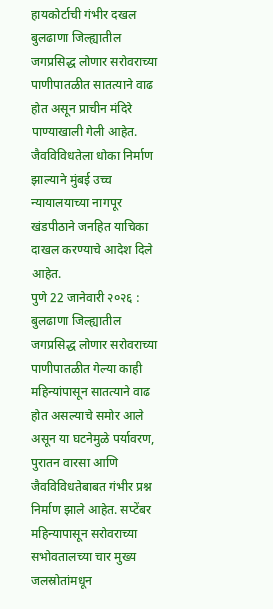हायकोर्टाची गंभीर दखल
बुलढाणा जिल्ह्यातील जगप्रसिद्ध लोणार सरोवराच्या पाणीपातळीत सातत्याने वाढ होत असून प्राचीन मंदिरे पाण्याखाली गेली आहेत. जैवविविधतेला धोका निर्माण झाल्याने मुंबई उच्च न्यायालयाच्या नागपूर खंडपीठाने जनहित याचिका दाखल करण्याचे आदेश दिले आहेत.
पुणे 22 जानेवारी २०२६ : बुलढाणा जिल्ह्यातील जगप्रसिद्ध लोणार सरोवराच्या पाणीपातळीत गेल्या काही महिन्यांपासून सातत्याने वाढ होत असल्याचे समोर आले असून या घटनेमुळे पर्यावरण, पुरातन वारसा आणि जैवविविधतेबाबत गंभीर प्रश्न निर्माण झाले आहेत. सप्टेंबर महिन्यापासून सरोवराच्या सभोवतालच्या चार मुख्य जलस्रोतांमधून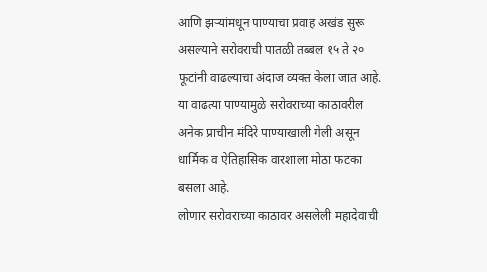आणि झऱ्यांमधून पाण्याचा प्रवाह अखंड सुरू असल्याने सरोवराची पातळी तब्बल १५ ते २० फूटांनी वाढल्याचा अंदाज व्यक्त केला जात आहे. या वाढत्या पाण्यामुळे सरोवराच्या काठावरील अनेक प्राचीन मंदिरे पाण्याखाली गेली असून धार्मिक व ऐतिहासिक वारशाला मोठा फटका बसला आहे.
लोणार सरोवराच्या काठावर असलेली महादेवाची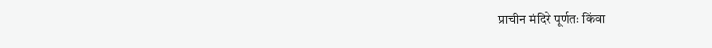प्राचीन मंदिरे पूर्णतः किंवा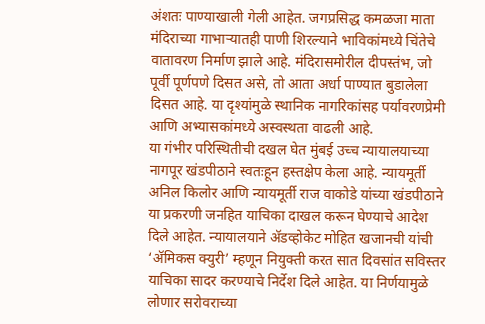अंशतः पाण्याखाली गेली आहेत. जगप्रसिद्ध कमळजा माता मंदिराच्या गाभाऱ्यातही पाणी शिरल्याने भाविकांमध्ये चिंतेचे वातावरण निर्माण झाले आहे. मंदिरासमोरील दीपस्तंभ, जो पूर्वी पूर्णपणे दिसत असे, तो आता अर्धा पाण्यात बुडालेला दिसत आहे. या दृश्यांमुळे स्थानिक नागरिकांसह पर्यावरणप्रेमी आणि अभ्यासकांमध्ये अस्वस्थता वाढली आहे.
या गंभीर परिस्थितीची दखल घेत मुंबई उच्च न्यायालयाच्या नागपूर खंडपीठाने स्वतःहून हस्तक्षेप केला आहे. न्यायमूर्ती अनिल किलोर आणि न्यायमूर्ती राज वाकोडे यांच्या खंडपीठाने या प्रकरणी जनहित याचिका दाखल करून घेण्याचे आदेश दिले आहेत. न्यायालयाने ॲडव्होकेट मोहित खजानची यांची ‘ॲमिकस क्युरी’ म्हणून नियुक्ती करत सात दिवसांत सविस्तर याचिका सादर करण्याचे निर्देश दिले आहेत. या निर्णयामुळे लोणार सरोवराच्या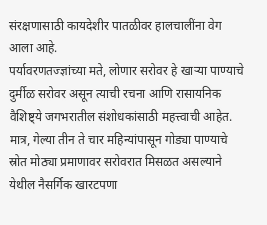संरक्षणासाठी कायदेशीर पातळीवर हालचालींना वेग आला आहे.
पर्यावरणतज्ज्ञांच्या मते, लोणार सरोवर हे खाऱ्या पाण्याचे दुर्मीळ सरोवर असून त्याची रचना आणि रासायनिक वैशिष्ट्ये जगभरातील संशोधकांसाठी महत्त्वाची आहेत. मात्र, गेल्या तीन ते चार महिन्यांपासून गोड्या पाण्याचे स्रोत मोठ्या प्रमाणावर सरोवरात मिसळत असल्याने येथील नैसर्गिक खारटपणा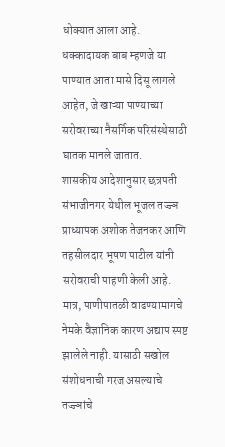धोक्यात आला आहे. धक्कादायक बाब म्हणजे या पाण्यात आता मासे दिसू लागले आहेत, जे खाऱ्या पाण्याच्या सरोवराच्या नैसर्गिक परिसंस्थेसाठी घातक मानले जातात.
शासकीय आदेशानुसार छत्रपती संभाजीनगर येथील भूजल तज्ज्ञ प्राध्यापक अशोक तेजनकर आणि तहसीलदार भूषण पाटील यांनी सरोवराची पाहणी केली आहे. मात्र, पाणीपातळी वाढण्यामागचे नेमके वैज्ञानिक कारण अद्याप स्पष्ट झालेले नाही. यासाठी सखोल संशोधनाची गरज असल्याचे तज्ज्ञांचे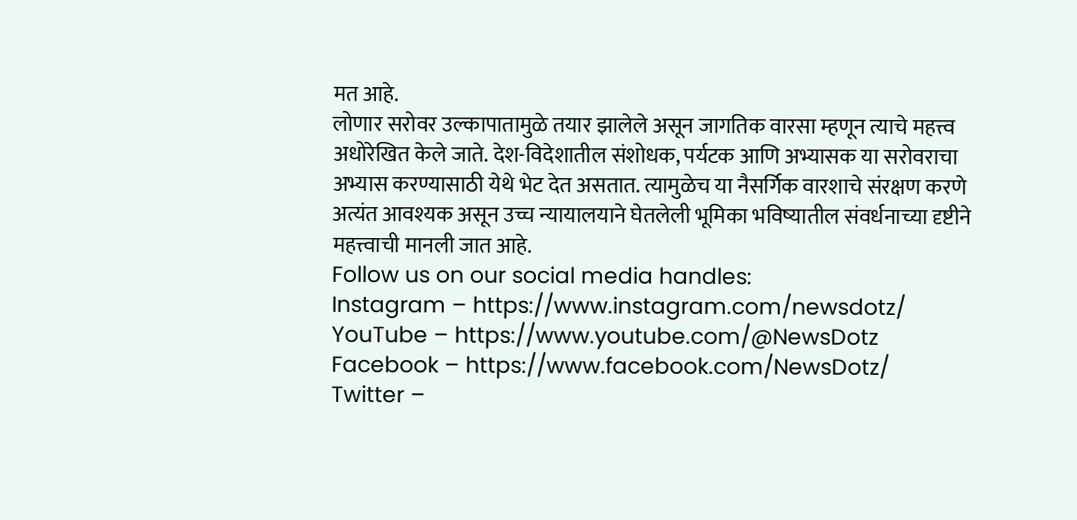मत आहे.
लोणार सरोवर उल्कापातामुळे तयार झालेले असून जागतिक वारसा म्हणून त्याचे महत्त्व अधोरेखित केले जाते. देश-विदेशातील संशोधक, पर्यटक आणि अभ्यासक या सरोवराचा अभ्यास करण्यासाठी येथे भेट देत असतात. त्यामुळेच या नैसर्गिक वारशाचे संरक्षण करणे अत्यंत आवश्यक असून उच्च न्यायालयाने घेतलेली भूमिका भविष्यातील संवर्धनाच्या दृष्टीने महत्त्वाची मानली जात आहे.
Follow us on our social media handles:
Instagram – https://www.instagram.com/newsdotz/
YouTube – https://www.youtube.com/@NewsDotz
Facebook – https://www.facebook.com/NewsDotz/
Twitter –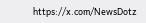https://x.com/NewsDotz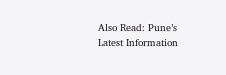Also Read: Pune’s Latest Information